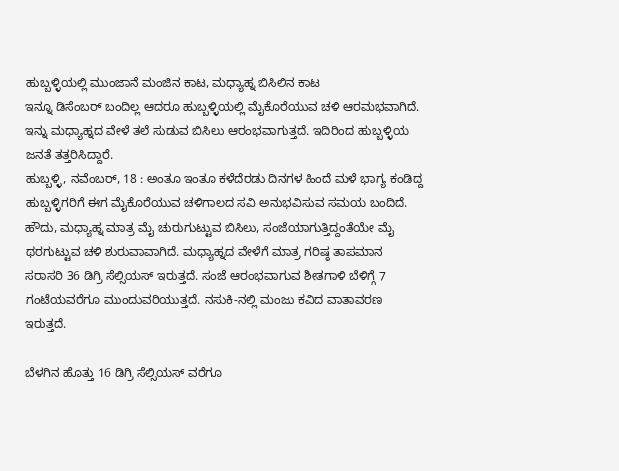ಹುಬ್ಬಳ್ಳಿಯಲ್ಲಿ ಮುಂಜಾನೆ ಮಂಜಿನ ಕಾಟ, ಮಧ್ಯಾಹ್ನ ಬಿಸಿಲಿನ ಕಾಟ
ಇನ್ನೂ ಡಿಸೆಂಬರ್ ಬಂದಿಲ್ಲ ಆದರೂ ಹುಬ್ಬಳ್ಳಿಯಲ್ಲಿ ಮೈಕೊರೆಯುವ ಚಳಿ ಆರಮಭವಾಗಿದೆ. ಇನ್ನು ಮಧ್ಯಾಹ್ನದ ವೇಳೆ ತಲೆ ಸುಡುವ ಬಿಸಿಲು ಆರಂಭವಾಗುತ್ತದೆ. ಇದಿರಿಂದ ಹುಬ್ಬಳ್ಳಿಯ ಜನತೆ ತತ್ತರಿಸಿದ್ದಾರೆ.
ಹುಬ್ಬಳ್ಳಿ, ನವೆಂಬರ್, 18 : ಅಂತೂ ಇಂತೂ ಕಳೆದೆರಡು ದಿನಗಳ ಹಿಂದೆ ಮಳೆ ಭಾಗ್ಯ ಕಂಡಿದ್ದ ಹುಬ್ಬಳ್ಳಿಗರಿಗೆ ಈಗ ಮೈಕೊರೆಯುವ ಚಳಿಗಾಲದ ಸವಿ ಅನುಭವಿಸುವ ಸಮಯ ಬಂದಿದೆ.
ಹೌದು, ಮಧ್ಯಾಹ್ನ ಮಾತ್ರ ಮೈ ಚುರುಗುಟ್ಟುವ ಬಿಸಿಲು, ಸಂಜೆಯಾಗುತ್ತಿದ್ದಂತೆಯೇ ಮೈ ಥರಗುಟ್ಟುವ ಚಳಿ ಶುರುವಾವಾಗಿದೆ. ಮಧ್ಯಾಹ್ನದ ವೇಳೆಗೆ ಮಾತ್ರ ಗರಿಷ್ಠ ತಾಪಮಾನ ಸರಾಸರಿ 36 ಡಿಗ್ರಿ ಸೆಲ್ಸಿಯಸ್ ಇರುತ್ತದೆ. ಸಂಜೆ ಆರಂಭವಾಗುವ ಶೀತಗಾಳಿ ಬೆಳಿಗ್ಗೆ 7 ಗಂಟೆಯವರೆಗೂ ಮುಂದುವರಿಯುತ್ತದೆ. ನಸುಕಿ-ನಲ್ಲಿ ಮಂಜು ಕವಿದ ವಾತಾವರಣ ಇರುತ್ತದೆ.

ಬೆಳಗಿನ ಹೊತ್ತು 16 ಡಿಗ್ರಿ ಸೆಲ್ಸಿಯಸ್ ವರೆಗೂ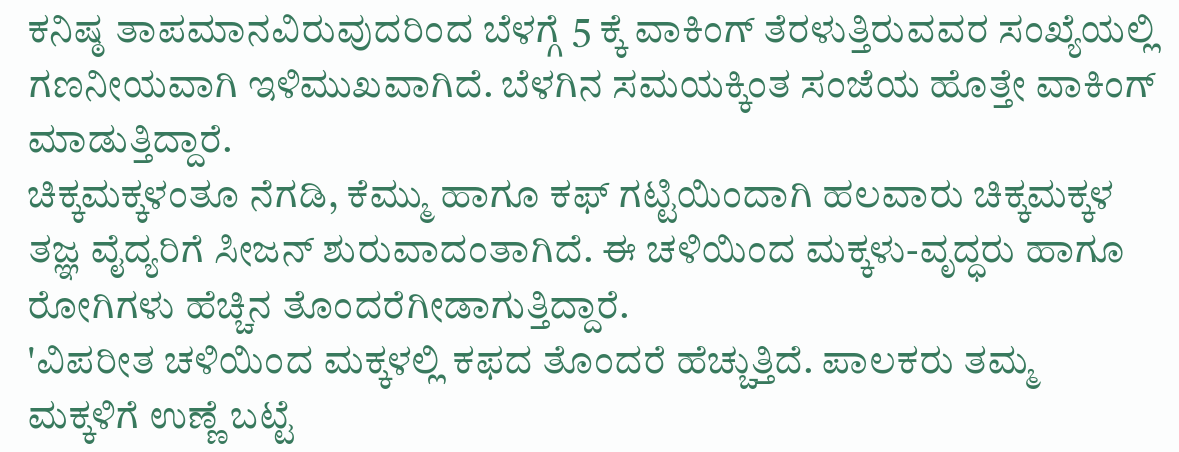ಕನಿಷ್ಠ ತಾಪಮಾನವಿರುವುದರಿಂದ ಬೆಳಗ್ಗೆ 5 ಕ್ಕೆ ವಾಕಿಂಗ್ ತೆರಳುತ್ತಿರುವವರ ಸಂಖ್ಯೆಯಲ್ಲಿ ಗಣನೀಯವಾಗಿ ಇಳಿಮುಖವಾಗಿದೆ. ಬೆಳಗಿನ ಸಮಯಕ್ಕಿಂತ ಸಂಜೆಯ ಹೊತ್ತೇ ವಾಕಿಂಗ್ ಮಾಡುತ್ತಿದ್ದಾರೆ.
ಚಿಕ್ಕಮಕ್ಕಳಂತೂ ನೆಗಡಿ, ಕೆಮ್ಮು ಹಾಗೂ ಕಫ್ ಗಟ್ಟಿಯಿಂದಾಗಿ ಹಲವಾರು ಚಿಕ್ಕಮಕ್ಕಳ ತಜ್ಞ ವೈದ್ಯರಿಗೆ ಸೀಜನ್ ಶುರುವಾದಂತಾಗಿದೆ. ಈ ಚಳಿಯಿಂದ ಮಕ್ಕಳು-ವೃದ್ಧರು ಹಾಗೂ ರೋಗಿಗಳು ಹೆಚ್ಚಿನ ತೊಂದರೆಗೀಡಾಗುತ್ತಿದ್ದಾರೆ.
'ವಿಪರೀತ ಚಳಿಯಿಂದ ಮಕ್ಕಳಲ್ಲಿ ಕಫದ ತೊಂದರೆ ಹೆಚ್ಚುತ್ತಿದೆ. ಪಾಲಕರು ತಮ್ಮ ಮಕ್ಕಳಿಗೆ ಉಣ್ಣೆ ಬಟ್ಟೆ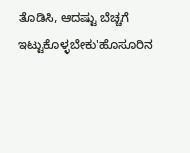ತೊಡಿಸಿ, ಆದಷ್ಟು ಬೆಚ್ಚಗೆ ಇಟ್ಟುಕೊಳ್ಳಬೇಕು'ಹೊಸೂರಿನ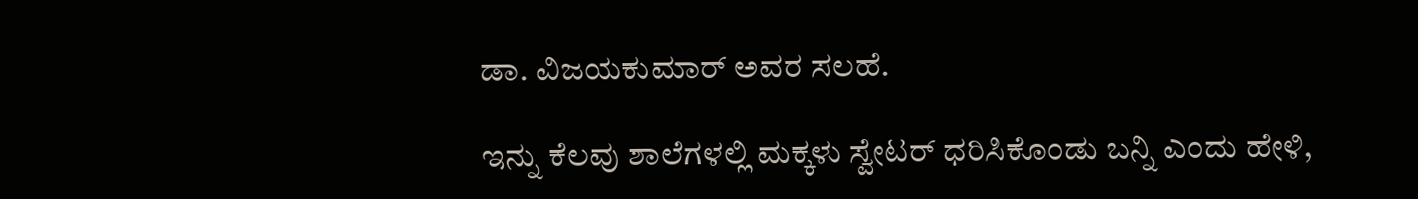ಡಾ. ವಿಜಯಕುಮಾರ್ ಅವರ ಸಲಹೆ.

ಇನ್ನು ಕೆಲವು ಶಾಲೆಗಳಲ್ಲಿ ಮಕ್ಕಳು ಸ್ವೇಟರ್ ಧರಿಸಿಕೊಂಡು ಬನ್ನಿ ಎಂದು ಹೇಳಿ,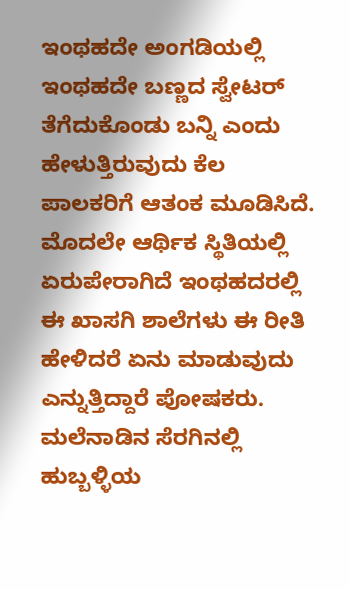ಇಂಥಹದೇ ಅಂಗಡಿಯಲ್ಲಿ ಇಂಥಹದೇ ಬಣ್ಣದ ಸ್ವೇಟರ್ ತೆಗೆದುಕೊಂಡು ಬನ್ನಿ ಎಂದು ಹೇಳುತ್ತಿರುವುದು ಕೆಲ ಪಾಲಕರಿಗೆ ಆತಂಕ ಮೂಡಿಸಿದೆ.
ಮೊದಲೇ ಆರ್ಥಿಕ ಸ್ಥಿತಿಯಲ್ಲಿ ಏರುಪೇರಾಗಿದೆ ಇಂಥಹದರಲ್ಲಿ ಈ ಖಾಸಗಿ ಶಾಲೆಗಳು ಈ ರೀತಿ ಹೇಳಿದರೆ ಏನು ಮಾಡುವುದು ಎನ್ನುತ್ತಿದ್ದಾರೆ ಪೋಷಕರು. ಮಲೆನಾಡಿನ ಸೆರಗಿನಲ್ಲಿ ಹುಬ್ಬಳ್ಳಿಯ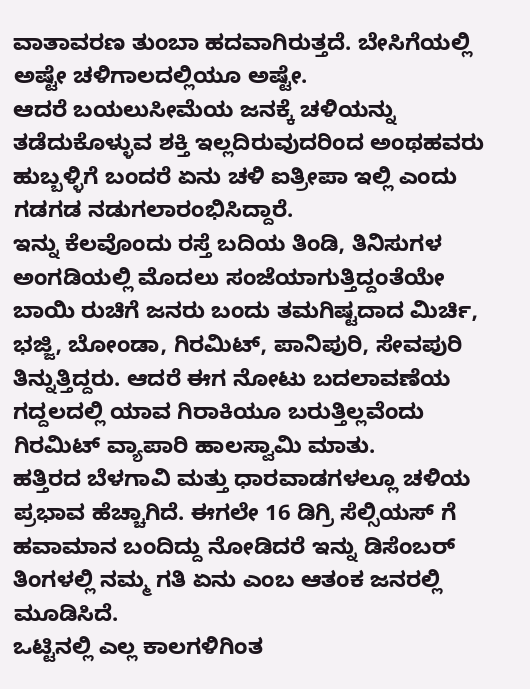ವಾತಾವರಣ ತುಂಬಾ ಹದವಾಗಿರುತ್ತದೆ. ಬೇಸಿಗೆಯಲ್ಲಿ ಅಷ್ಟೇ ಚಳಿಗಾಲದಲ್ಲಿಯೂ ಅಷ್ಟೇ.
ಆದರೆ ಬಯಲುಸೀಮೆಯ ಜನಕ್ಕೆ ಚಳಿಯನ್ನು ತಡೆದುಕೊಳ್ಳುವ ಶಕ್ತಿ ಇಲ್ಲದಿರುವುದರಿಂದ ಅಂಥಹವರು ಹುಬ್ಬಳ್ಳಿಗೆ ಬಂದರೆ ಏನು ಚಳಿ ಐತ್ರೀಪಾ ಇಲ್ಲಿ ಎಂದು ಗಡಗಡ ನಡುಗಲಾರಂಭಿಸಿದ್ದಾರೆ.
ಇನ್ನು ಕೆಲವೊಂದು ರಸ್ತೆ ಬದಿಯ ತಿಂಡಿ, ತಿನಿಸುಗಳ ಅಂಗಡಿಯಲ್ಲಿ ಮೊದಲು ಸಂಜೆಯಾಗುತ್ತಿದ್ದಂತೆಯೇ ಬಾಯಿ ರುಚಿಗೆ ಜನರು ಬಂದು ತಮಗಿಷ್ಟದಾದ ಮಿರ್ಚಿ, ಭಜ್ಜಿ, ಬೋಂಡಾ, ಗಿರಮಿಟ್, ಪಾನಿಪುರಿ, ಸೇವಪುರಿ ತಿನ್ನುತ್ತಿದ್ದರು. ಆದರೆ ಈಗ ನೋಟು ಬದಲಾವಣೆಯ ಗದ್ದಲದಲ್ಲಿ ಯಾವ ಗಿರಾಕಿಯೂ ಬರುತ್ತಿಲ್ಲವೆಂದು ಗಿರಮಿಟ್ ವ್ಯಾಪಾರಿ ಹಾಲಸ್ವಾಮಿ ಮಾತು.
ಹತ್ತಿರದ ಬೆಳಗಾವಿ ಮತ್ತು ಧಾರವಾಡಗಳಲ್ಲೂ ಚಳಿಯ ಪ್ರಭಾವ ಹೆಚ್ಚಾಗಿದೆ. ಈಗಲೇ 16 ಡಿಗ್ರಿ ಸೆಲ್ಸಿಯಸ್ ಗೆ ಹವಾಮಾನ ಬಂದಿದ್ದು ನೋಡಿದರೆ ಇನ್ನು ಡಿಸೆಂಬರ್ ತಿಂಗಳಲ್ಲಿ ನಮ್ಮ ಗತಿ ಏನು ಎಂಬ ಆತಂಕ ಜನರಲ್ಲಿ ಮೂಡಿಸಿದೆ.
ಒಟ್ಟಿನಲ್ಲಿ ಎಲ್ಲ ಕಾಲಗಳಿಗಿಂತ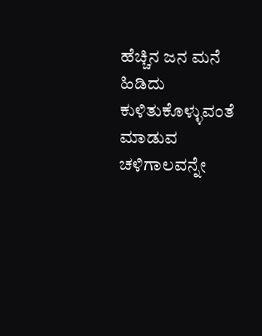ಹೆಚ್ಚಿನ ಜನ ಮನೆ ಹಿಡಿದು ಕುಳಿತುಕೊಳ್ಳುವಂತೆ ಮಾಡುವ ಚಳಿಗಾಲವನ್ನೇ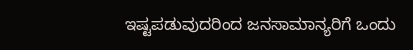ಇಷ್ಟಪಡುವುದರಿಂದ ಜನಸಾಮಾನ್ಯರಿಗೆ ಒಂದು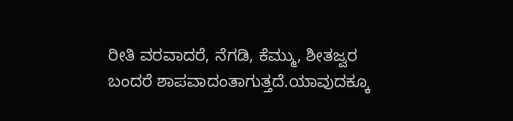ರೀತಿ ವರವಾದರೆ, ನೆಗಡಿ, ಕೆಮ್ಮು, ಶೀತಜ್ವರ ಬಂದರೆ ಶಾಪವಾದಂತಾಗುತ್ತದೆ.ಯಾವುದಕ್ಕೂ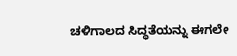ಚಳಿಗಾಲದ ಸಿದ್ಧತೆಯನ್ನು ಈಗಲೇ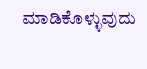ಮಾಡಿಕೊಳ್ಳುವುದು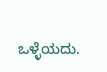ಒಳ್ಳೆಯದು.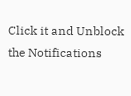Click it and Unblock the Notifications